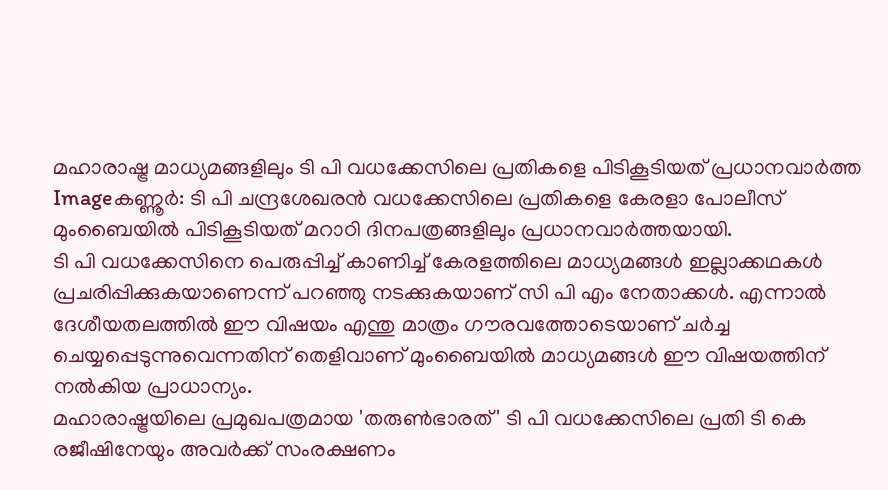മഹാരാഷ്ട്ര മാധ്യമങ്ങളിലും ടി പി വധക്കേസിലെ പ്രതികളെ പിടികൂടിയത് പ്രധാനവാര്‍ത്ത
Imageകണ്ണൂര്‍: ടി പി ചന്ദ്രശേഖരന്‍ വധക്കേസിലെ പ്രതികളെ കേരളാ പോലീസ് മുംബൈയില്‍ പിടികൂടിയത് മറാഠി ദിനപത്രങ്ങളിലും പ്രധാനവാര്‍ത്തയായി.
ടി പി വധക്കേസിനെ പെരുപ്പിച്ച് കാണിച്ച് കേരളത്തിലെ മാധ്യമങ്ങള്‍ ഇല്ലാക്കഥകള്‍ പ്രചരിപ്പിക്കുകയാണെന്ന് പറഞ്ഞു നടക്കുകയാണ് സി പി എം നേതാക്കള്‍. എന്നാല്‍ ദേശീയതലത്തില്‍ ഈ വിഷയം എന്തു മാത്രം ഗൗരവത്തോടെയാണ് ചര്‍ച്ച ചെയ്യപ്പെടുന്നുവെന്നതിന് തെളിവാണ് മുംബൈയില്‍ മാധ്യമങ്ങള്‍ ഈ വിഷയത്തിന് നല്‍കിയ പ്രാധാന്യം.
മഹാരാഷ്ട്രയിലെ പ്രമുഖപത്രമായ 'തരുണ്‍ഭാരത്' ടി പി വധക്കേസിലെ പ്രതി ടി കെ രജീഷിനേയും അവര്‍ക്ക് സംരക്ഷണം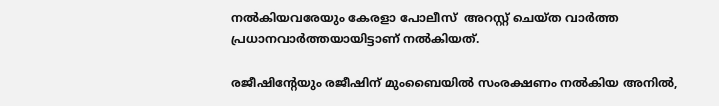നല്‍കിയവരേയും കേരളാ പോലീസ്  അറസ്റ്റ് ചെയ്ത വാര്‍ത്ത പ്രധാനവാര്‍ത്തയായിട്ടാണ് നല്‍കിയത്.

രജീഷിന്റേയും രജീഷിന് മുംബൈയില്‍ സംരക്ഷണം നല്‍കിയ അനില്‍,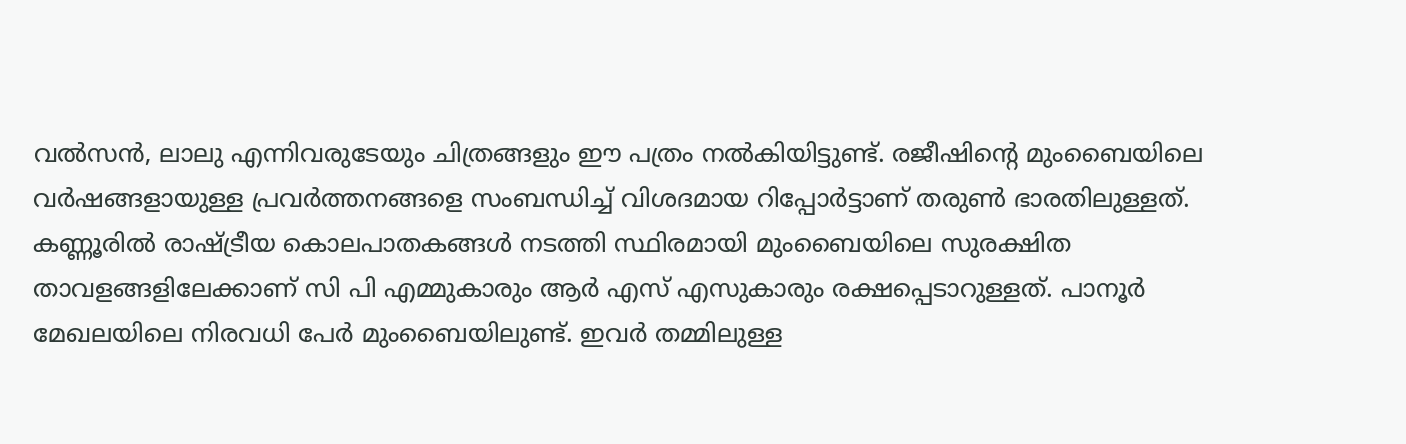വല്‍സന്‍, ലാലു എന്നിവരുടേയും ചിത്രങ്ങളും ഈ പത്രം നല്‍കിയിട്ടുണ്ട്. രജീഷിന്റെ മുംബൈയിലെ വര്‍ഷങ്ങളായുള്ള പ്രവര്‍ത്തനങ്ങളെ സംബന്ധിച്ച് വിശദമായ റിപ്പോര്‍ട്ടാണ് തരുണ്‍ ഭാരതിലുള്ളത്. കണ്ണൂരില്‍ രാഷ്ട്രീയ കൊലപാതകങ്ങള്‍ നടത്തി സ്ഥിരമായി മുംബൈയിലെ സുരക്ഷിത താവളങ്ങളിലേക്കാണ് സി പി എമ്മുകാരും ആര്‍ എസ് എസുകാരും രക്ഷപ്പെടാറുള്ളത്. പാനൂര്‍ മേഖലയിലെ നിരവധി പേര്‍ മുംബൈയിലുണ്ട്. ഇവര്‍ തമ്മിലുള്ള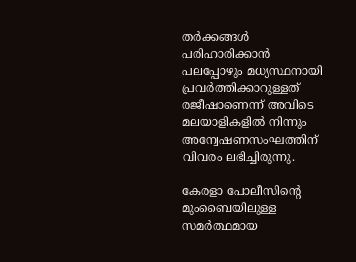തര്‍ക്കങ്ങള്‍ പരിഹാരിക്കാന്‍ പലപ്പോഴും മധ്യസ്ഥനായി പ്രവര്‍ത്തിക്കാറുള്ളത് രജീഷാണെന്ന് അവിടെ മലയാളികളില്‍ നിന്നും അന്വേഷണസംഘത്തിന് വിവരം ലഭിച്ചിരുന്നു.

കേരളാ പോലീസിന്റെ മുംബൈയിലുള്ള സമര്‍ത്ഥമായ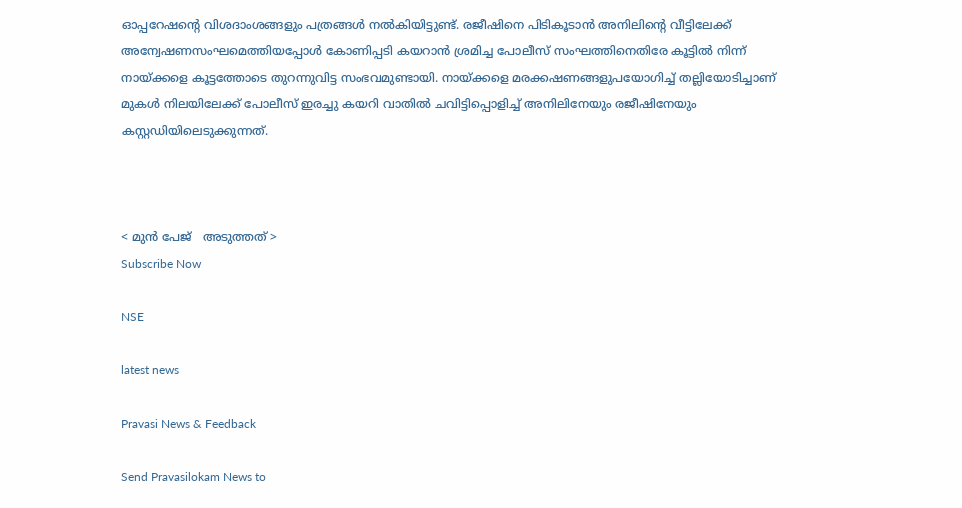ഓപ്പറേഷന്റെ വിശദാംശങ്ങളും പത്രങ്ങള്‍ നല്‍കിയിട്ടുണ്ട്. രജീഷിനെ പിടികൂടാന്‍ അനിലിന്റെ വീട്ടിലേക്ക് അന്വേഷണസംഘമെത്തിയപ്പോള്‍ കോണിപ്പടി കയറാന്‍ ശ്രമിച്ച പോലീസ് സംഘത്തിനെതിരേ കൂട്ടില്‍ നിന്ന് നായ്ക്കളെ കൂട്ടത്തോടെ തുറന്നുവിട്ട സംഭവമുണ്ടായി. നായ്ക്കളെ മരക്കഷണങ്ങളുപയോഗിച്ച് തല്ലിയോടിച്ചാണ് മുകള്‍ നിലയിലേക്ക് പോലീസ് ഇരച്ചു കയറി വാതില്‍ ചവിട്ടിപ്പൊളിച്ച് അനിലിനേയും രജീഷിനേയും കസ്റ്റഡിയിലെടുക്കുന്നത്.



< മുന്‍ പേജ്‌   അടുത്തത് >
Subscribe Now

NSE

latest news

Pravasi News & Feedback

Send Pravasilokam News to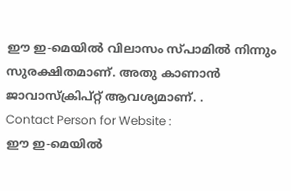ഈ ഇ-മെയില്‍ വിലാസം സ്‌പാമില്‍ നിന്നും സുരക്ഷിതമാണ്‌. അതു കാണാന്‍ ജാവാസ്ക്രിപ്റ്റ്‌ ആവശ്യമാണ്‌. .
Contact Person for Website :
ഈ ഇ-മെയില്‍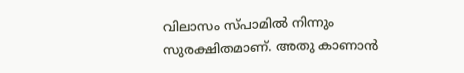വിലാസം സ്‌പാമില്‍ നിന്നും സുരക്ഷിതമാണ്‌. അതു കാണാന്‍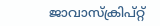ജാവാസ്ക്രിപ്റ്റ്‌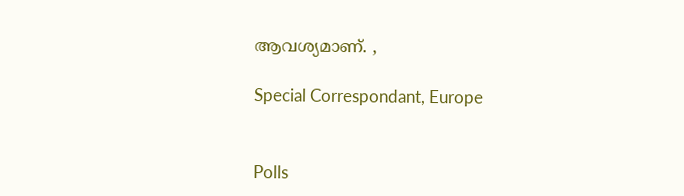ആവശ്യമാണ്‌. ,

Special Correspondant, Europe


Polls